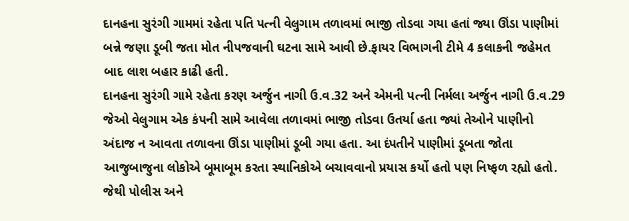દાનહના સુરંગી ગામમાં રહેતા પતિ પત્ની વેલુગામ તળાવમાં ભાજી તોડવા ગયા હતાં જ્યા ઊંડા પાણીમાં બન્ને જણા ડૂબી જતા મોત નીપજવાની ઘટના સામે આવી છે.ફાયર વિભાગની ટીમે 4 કલાકની જહેમત બાદ લાશ બહાર કાઢી હતી.
દાનહના સુરંગી ગામે રહેતા કરણ અર્જુન નાગી ઉ.વ.32 અને એમની પત્ની નિર્મલા અર્જુન નાગી ઉ.વ.29 જેઓ વેલુગામ એક કંપની સામે આવેલા તળાવમાં ભાજી તોડવા ઉતર્યા હતા જ્યાં તેઓને પાણીનો અંદાજ ન આવતા તળાવના ઊંડા પાણીમાં ડૂબી ગયા હતા. આ દંપતીને પાણીમાં ડૂબતા જોતા આજુબાજુના લોકોએ બૂમાબૂમ કરતા સ્થાનિકોએ બચાવવાનો પ્રયાસ કર્યો હતો પણ નિષ્ફળ રહ્યો હતો. જેથી પોલીસ અને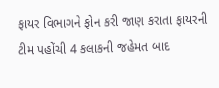ફાયર વિભાગને ફોન કરી જાણ કરાતા ફાયરની ટીમ પહોંચી 4 કલાકની જહેમત બાદ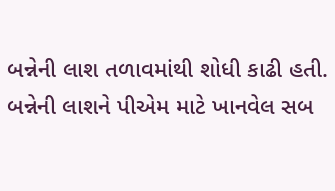બન્નેની લાશ તળાવમાંથી શોધી કાઢી હતી. બન્નેની લાશને પીએમ માટે ખાનવેલ સબ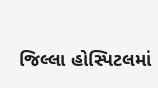જિલ્લા હોસ્પિટલમાં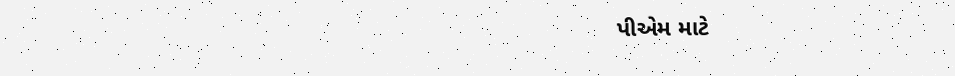પીએમ માટે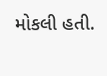મોકલી હતી.